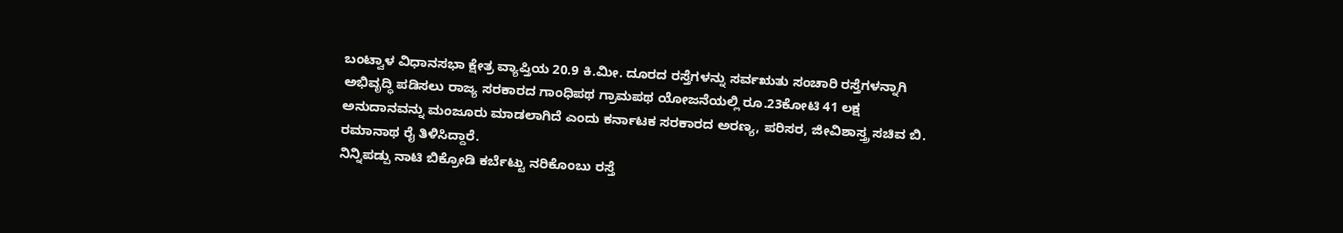ಬಂಟ್ವಾಳ ವಿಧಾನಸಭಾ ಕ್ಷೇತ್ರ ವ್ಯಾಪ್ತಿಯ 20.9 ಕಿ.ಮೀ. ದೂರದ ರಸ್ತೆಗಳನ್ನು ಸರ್ವಋತು ಸಂಚಾರಿ ರಸ್ತೆಗಳನ್ನಾಗಿ ಅಭಿವೃದ್ಧಿ ಪಡಿಸಲು ರಾಜ್ಯ ಸರಕಾರದ ಗಾಂಧಿಪಥ ಗ್ರಾಮಪಥ ಯೋಜನೆಯಲ್ಲಿ ರೂ.23ಕೋಟಿ 41 ಲಕ್ಷ ಅನುದಾನವನ್ನು ಮಂಜೂರು ಮಾಡಲಾಗಿದೆ ಎಂದು ಕರ್ನಾಟಕ ಸರಕಾರದ ಅರಣ್ಯ, ಪರಿಸರ, ಜೀವಿಶಾಸ್ತ್ರ ಸಚಿವ ಬಿ. ರಮಾನಾಥ ರೈ ತಿಳಿಸಿದ್ದಾರೆ.
ನಿನ್ನಿಪಡ್ಪು ನಾಟಿ ಬಿಕ್ರೋಡಿ ಕರ್ಬೆಟ್ಟು ನರಿಕೊಂಬು ರಸ್ತೆ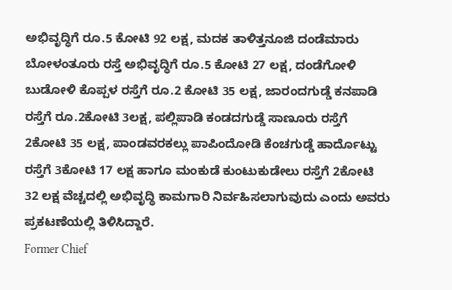ಅಭಿವೃದ್ಧಿಗೆ ರೂ.5 ಕೋಟಿ 92 ಲಕ್ಷ, ಮದಕ ತಾಳಿತ್ತನೂಜಿ ದಂಡೆಮಾರು ಬೋಳಂತೂರು ರಸ್ತೆ ಅಭಿವೃದ್ಧಿಗೆ ರೂ.5 ಕೋಟಿ 27 ಲಕ್ಷ, ದಂಡೆಗೋಳಿ ಬುಡೋಳಿ ಕೊಪ್ಪಳ ರಸ್ತೆಗೆ ರೂ.2 ಕೋಟಿ 35 ಲಕ್ಷ, ಜಾರಂದಗುಡ್ಡೆ ಕನಪಾಡಿ ರಸ್ತೆಗೆ ರೂ.2ಕೋಟಿ 3ಲಕ್ಷ, ಪಲ್ಲಿಪಾಡಿ ಕಂಡದಗುಡ್ಡೆ ಸಾಣೂರು ರಸ್ತೆಗೆ 2ಕೋಟಿ 35 ಲಕ್ಷ, ಪಾಂಡವರಕಲ್ಲು ಪಾಪಿಂದೋಡಿ ಕೆಂಚಗುಡ್ಡೆ ಹಾರ್ದೊಟ್ಟು ರಸ್ತೆಗೆ 3ಕೋಟಿ 17 ಲಕ್ಷ ಹಾಗೂ ಮಂಕುಡೆ ಕುಂಟುಕುಡೇಲು ರಸ್ತೆಗೆ 2ಕೋಟಿ 32 ಲಕ್ಷ ವೆಚ್ಚದಲ್ಲಿ ಅಭಿವೃದ್ಧಿ ಕಾಮಗಾರಿ ನಿರ್ವಹಿಸಲಾಗುವುದು ಎಂದು ಅವರು ಪ್ರಕಟಣೆಯಲ್ಲಿ ತಿಳಿಸಿದ್ದಾರೆ.
Former Chief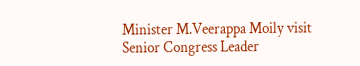Minister M.Veerappa Moily visit Senior Congress Leader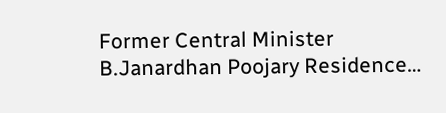Former Central Minister B.Janardhan Poojary Residence…